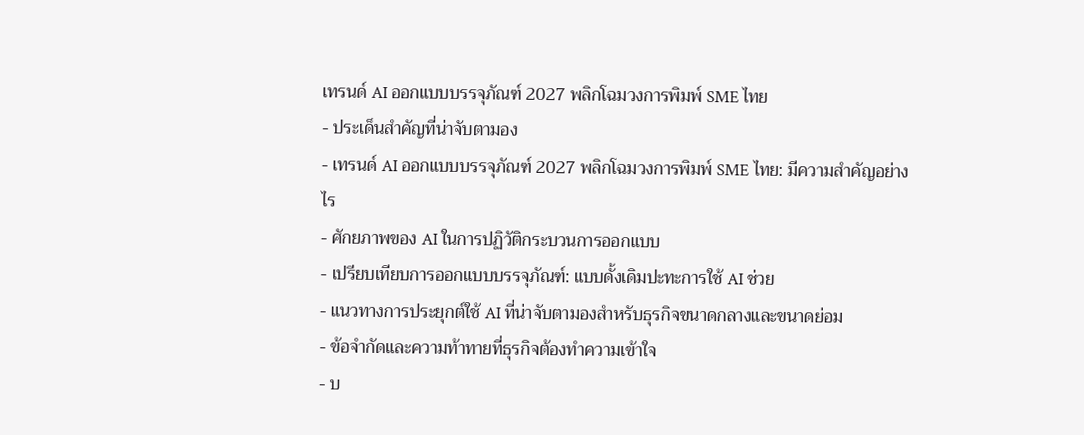เทรนด์ AI ออกแบบบรรจุภัณฑ์ 2027 พลิกโฉมวงการพิมพ์ SME ไทย
- ประเด็นสำคัญที่น่าจับตามอง
- เทรนด์ AI ออกแบบบรรจุภัณฑ์ 2027 พลิกโฉมวงการพิมพ์ SME ไทย: มีความสำคัญอย่างไร
- ศักยภาพของ AI ในการปฏิวัติกระบวนการออกแบบ
- เปรียบเทียบการออกแบบบรรจุภัณฑ์: แบบดั้งเดิมปะทะการใช้ AI ช่วย
- แนวทางการประยุกต์ใช้ AI ที่น่าจับตามองสำหรับธุรกิจขนาดกลางและขนาดย่อม
- ข้อจำกัดและความท้าทายที่ธุรกิจต้องทำความเข้าใจ
- บ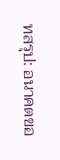ทสรุป: อนาคตขอ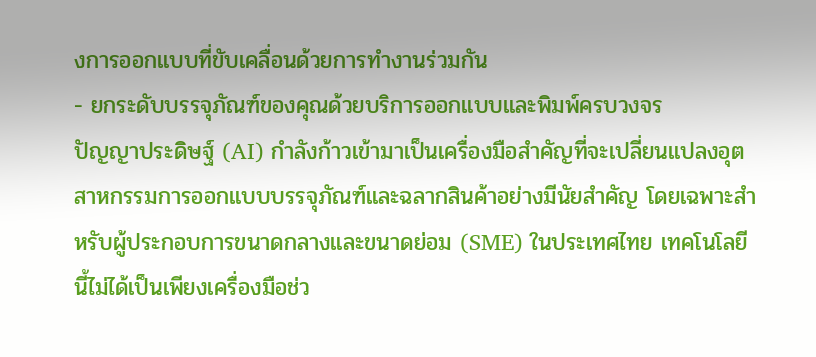งการออกแบบที่ขับเคลื่อนด้วยการทำงานร่วมกัน
- ยกระดับบรรจุภัณฑ์ของคุณด้วยบริการออกแบบและพิมพ์ครบวงจร
ปัญญาประดิษฐ์ (AI) กำลังก้าวเข้ามาเป็นเครื่องมือสำคัญที่จะเปลี่ยนแปลงอุตสาหกรรมการออกแบบบรรจุภัณฑ์และฉลากสินค้าอย่างมีนัยสำคัญ โดยเฉพาะสำหรับผู้ประกอบการขนาดกลางและขนาดย่อม (SME) ในประเทศไทย เทคโนโลยีนี้ไม่ได้เป็นเพียงเครื่องมือช่ว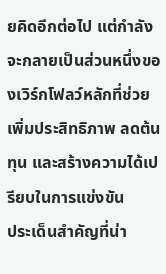ยคิดอีกต่อไป แต่กำลังจะกลายเป็นส่วนหนึ่งของเวิร์กโฟลว์หลักที่ช่วยเพิ่มประสิทธิภาพ ลดต้นทุน และสร้างความได้เปรียบในการแข่งขัน
ประเด็นสำคัญที่น่า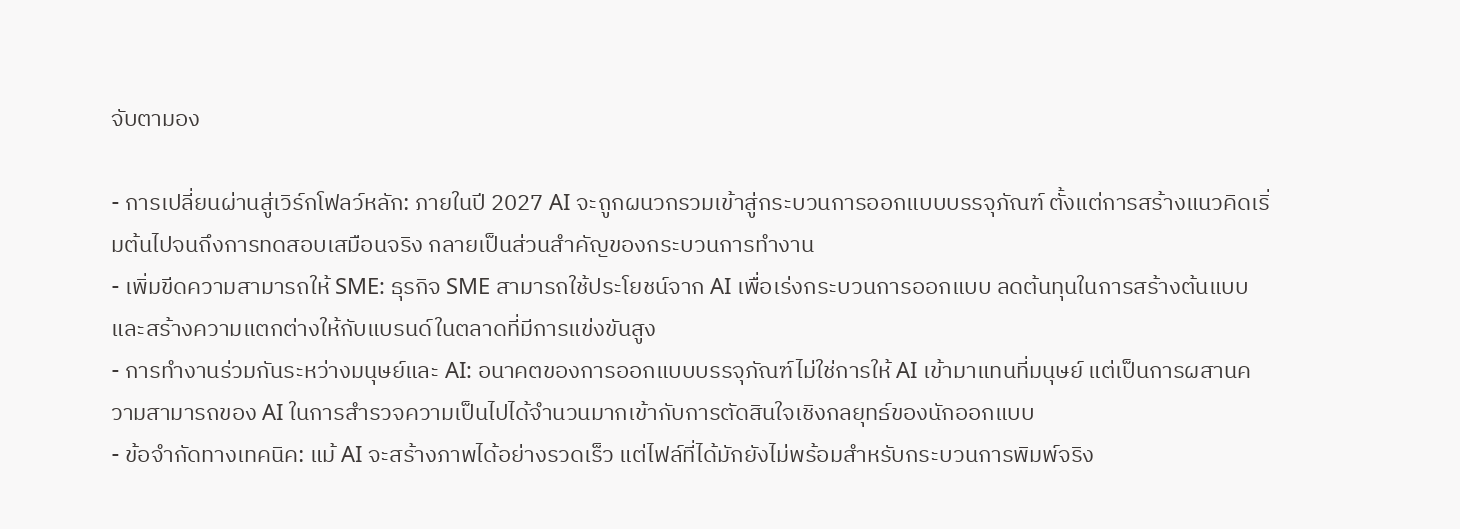จับตามอง

- การเปลี่ยนผ่านสู่เวิร์กโฟลว์หลัก: ภายในปี 2027 AI จะถูกผนวกรวมเข้าสู่กระบวนการออกแบบบรรจุภัณฑ์ ตั้งแต่การสร้างแนวคิดเริ่มต้นไปจนถึงการทดสอบเสมือนจริง กลายเป็นส่วนสำคัญของกระบวนการทำงาน
- เพิ่มขีดความสามารถให้ SME: ธุรกิจ SME สามารถใช้ประโยชน์จาก AI เพื่อเร่งกระบวนการออกแบบ ลดต้นทุนในการสร้างต้นแบบ และสร้างความแตกต่างให้กับแบรนด์ในตลาดที่มีการแข่งขันสูง
- การทำงานร่วมกันระหว่างมนุษย์และ AI: อนาคตของการออกแบบบรรจุภัณฑ์ไม่ใช่การให้ AI เข้ามาแทนที่มนุษย์ แต่เป็นการผสานความสามารถของ AI ในการสำรวจความเป็นไปได้จำนวนมากเข้ากับการตัดสินใจเชิงกลยุทธ์ของนักออกแบบ
- ข้อจำกัดทางเทคนิค: แม้ AI จะสร้างภาพได้อย่างรวดเร็ว แต่ไฟล์ที่ได้มักยังไม่พร้อมสำหรับกระบวนการพิมพ์จริง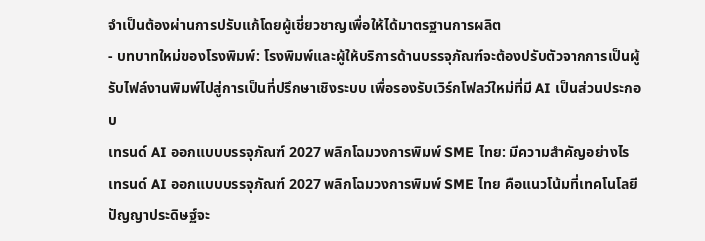จำเป็นต้องผ่านการปรับแก้โดยผู้เชี่ยวชาญเพื่อให้ได้มาตรฐานการผลิต
- บทบาทใหม่ของโรงพิมพ์: โรงพิมพ์และผู้ให้บริการด้านบรรจุภัณฑ์จะต้องปรับตัวจากการเป็นผู้รับไฟล์งานพิมพ์ไปสู่การเป็นที่ปรึกษาเชิงระบบ เพื่อรองรับเวิร์กโฟลว์ใหม่ที่มี AI เป็นส่วนประกอบ
เทรนด์ AI ออกแบบบรรจุภัณฑ์ 2027 พลิกโฉมวงการพิมพ์ SME ไทย: มีความสำคัญอย่างไร
เทรนด์ AI ออกแบบบรรจุภัณฑ์ 2027 พลิกโฉมวงการพิมพ์ SME ไทย คือแนวโน้มที่เทคโนโลยีปัญญาประดิษฐ์จะ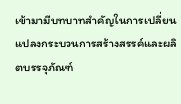เข้ามามีบทบาทสำคัญในการเปลี่ยนแปลงกระบวนการสร้างสรรค์และผลิตบรรจุภัณฑ์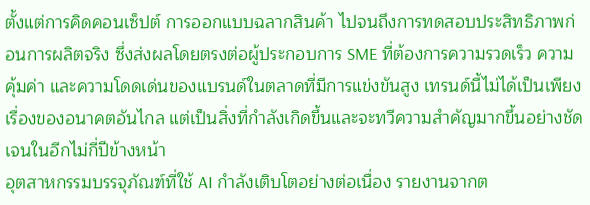ตั้งแต่การคิดคอนเซ็ปต์ การออกแบบฉลากสินค้า ไปจนถึงการทดสอบประสิทธิภาพก่อนการผลิตจริง ซึ่งส่งผลโดยตรงต่อผู้ประกอบการ SME ที่ต้องการความรวดเร็ว ความคุ้มค่า และความโดดเด่นของแบรนด์ในตลาดที่มีการแข่งขันสูง เทรนด์นี้ไม่ได้เป็นเพียงเรื่องของอนาคตอันไกล แต่เป็นสิ่งที่กำลังเกิดขึ้นและจะทวีความสำคัญมากขึ้นอย่างชัดเจนในอีกไม่กี่ปีข้างหน้า
อุตสาหกรรมบรรจุภัณฑ์ที่ใช้ AI กำลังเติบโตอย่างต่อเนื่อง รายงานจากต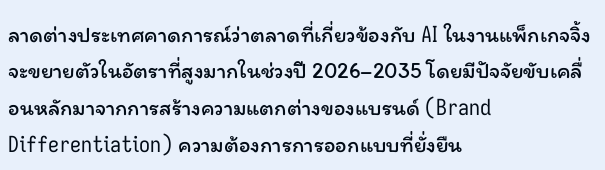ลาดต่างประเทศคาดการณ์ว่าตลาดที่เกี่ยวข้องกับ AI ในงานแพ็กเกจจิ้งจะขยายตัวในอัตราที่สูงมากในช่วงปี 2026–2035 โดยมีปัจจัยขับเคลื่อนหลักมาจากการสร้างความแตกต่างของแบรนด์ (Brand Differentiation) ความต้องการการออกแบบที่ยั่งยืน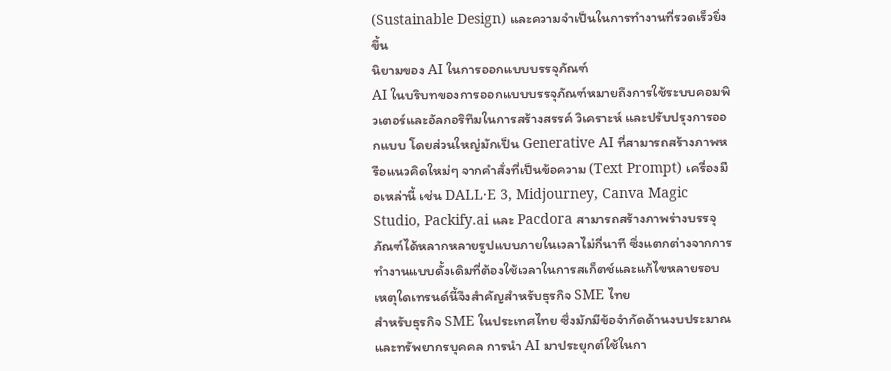(Sustainable Design) และความจำเป็นในการทำงานที่รวดเร็วยิ่งขึ้น
นิยามของ AI ในการออกแบบบรรจุภัณฑ์
AI ในบริบทของการออกแบบบรรจุภัณฑ์หมายถึงการใช้ระบบคอมพิวเตอร์และอัลกอริทึมในการสร้างสรรค์ วิเคราะห์ และปรับปรุงการออกแบบ โดยส่วนใหญ่มักเป็น Generative AI ที่สามารถสร้างภาพหรือแนวคิดใหม่ๆ จากคำสั่งที่เป็นข้อความ (Text Prompt) เครื่องมือเหล่านี้ เช่น DALL·E 3, Midjourney, Canva Magic Studio, Packify.ai และ Pacdora สามารถสร้างภาพร่างบรรจุภัณฑ์ได้หลากหลายรูปแบบภายในเวลาไม่กี่นาที ซึ่งแตกต่างจากการทำงานแบบดั้งเดิมที่ต้องใช้เวลาในการสเก็ตช์และแก้ไขหลายรอบ
เหตุใดเทรนด์นี้จึงสำคัญสำหรับธุรกิจ SME ไทย
สำหรับธุรกิจ SME ในประเทศไทย ซึ่งมักมีข้อจำกัดด้านงบประมาณและทรัพยากรบุคคล การนำ AI มาประยุกต์ใช้ในกา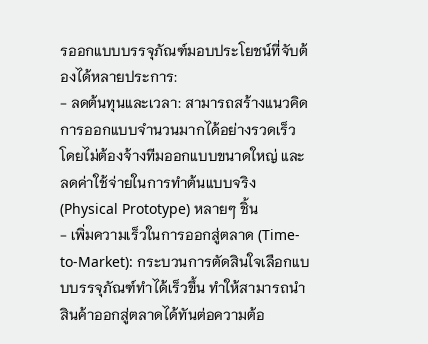รออกแบบบรรจุภัณฑ์มอบประโยชน์ที่จับต้องได้หลายประการ:
- ลดต้นทุนและเวลา: สามารถสร้างแนวคิดการออกแบบจำนวนมากได้อย่างรวดเร็วโดยไม่ต้องจ้างทีมออกแบบขนาดใหญ่ และลดค่าใช้จ่ายในการทำต้นแบบจริง (Physical Prototype) หลายๆ ชิ้น
- เพิ่มความเร็วในการออกสู่ตลาด (Time-to-Market): กระบวนการตัดสินใจเลือกแบบบรรจุภัณฑ์ทำได้เร็วขึ้น ทำให้สามารถนำสินค้าออกสู่ตลาดได้ทันต่อความต้อ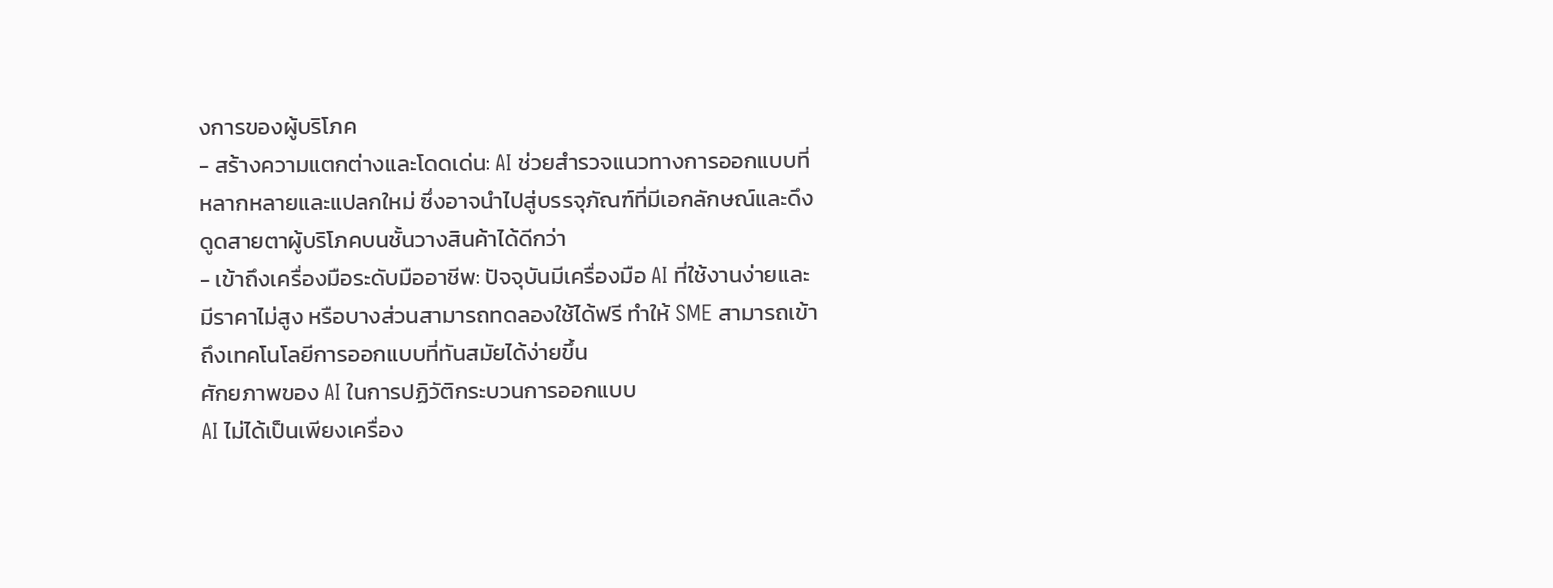งการของผู้บริโภค
- สร้างความแตกต่างและโดดเด่น: AI ช่วยสำรวจแนวทางการออกแบบที่หลากหลายและแปลกใหม่ ซึ่งอาจนำไปสู่บรรจุภัณฑ์ที่มีเอกลักษณ์และดึงดูดสายตาผู้บริโภคบนชั้นวางสินค้าได้ดีกว่า
- เข้าถึงเครื่องมือระดับมืออาชีพ: ปัจจุบันมีเครื่องมือ AI ที่ใช้งานง่ายและมีราคาไม่สูง หรือบางส่วนสามารถทดลองใช้ได้ฟรี ทำให้ SME สามารถเข้าถึงเทคโนโลยีการออกแบบที่ทันสมัยได้ง่ายขึ้น
ศักยภาพของ AI ในการปฏิวัติกระบวนการออกแบบ
AI ไม่ได้เป็นเพียงเครื่อง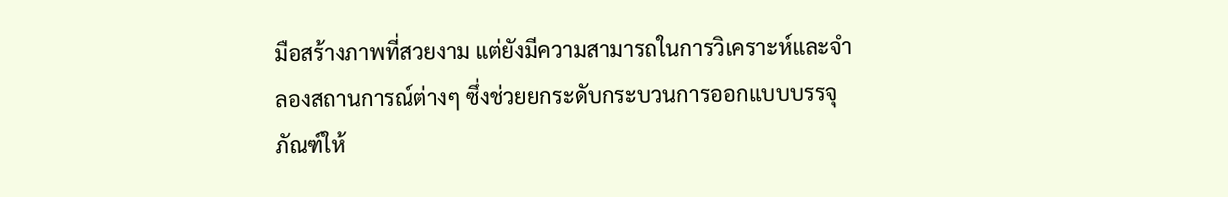มือสร้างภาพที่สวยงาม แต่ยังมีความสามารถในการวิเคราะห์และจำลองสถานการณ์ต่างๆ ซึ่งช่วยยกระดับกระบวนการออกแบบบรรจุภัณฑ์ให้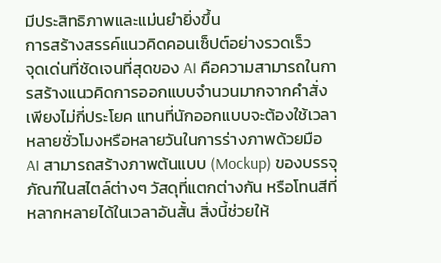มีประสิทธิภาพและแม่นยำยิ่งขึ้น
การสร้างสรรค์แนวคิดคอนเซ็ปต์อย่างรวดเร็ว
จุดเด่นที่ชัดเจนที่สุดของ AI คือความสามารถในการสร้างแนวคิดการออกแบบจำนวนมากจากคำสั่งเพียงไม่กี่ประโยค แทนที่นักออกแบบจะต้องใช้เวลาหลายชั่วโมงหรือหลายวันในการร่างภาพด้วยมือ AI สามารถสร้างภาพต้นแบบ (Mockup) ของบรรจุภัณฑ์ในสไตล์ต่างๆ วัสดุที่แตกต่างกัน หรือโทนสีที่หลากหลายได้ในเวลาอันสั้น สิ่งนี้ช่วยให้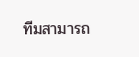ทีมสามารถ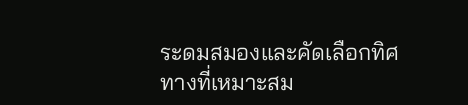ระดมสมองและคัดเลือกทิศทางที่เหมาะสม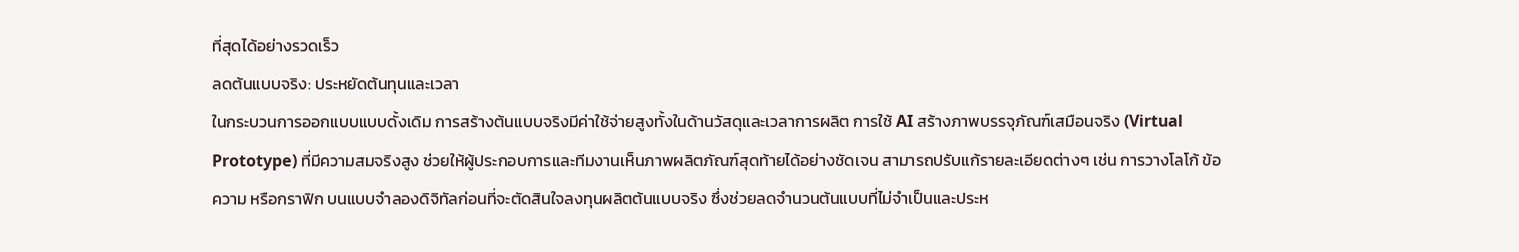ที่สุดได้อย่างรวดเร็ว
ลดต้นแบบจริง: ประหยัดต้นทุนและเวลา
ในกระบวนการออกแบบแบบดั้งเดิม การสร้างต้นแบบจริงมีค่าใช้จ่ายสูงทั้งในด้านวัสดุและเวลาการผลิต การใช้ AI สร้างภาพบรรจุภัณฑ์เสมือนจริง (Virtual Prototype) ที่มีความสมจริงสูง ช่วยให้ผู้ประกอบการและทีมงานเห็นภาพผลิตภัณฑ์สุดท้ายได้อย่างชัดเจน สามารถปรับแก้รายละเอียดต่างๆ เช่น การวางโลโก้ ข้อความ หรือกราฟิก บนแบบจำลองดิจิทัลก่อนที่จะตัดสินใจลงทุนผลิตต้นแบบจริง ซึ่งช่วยลดจำนวนต้นแบบที่ไม่จำเป็นและประห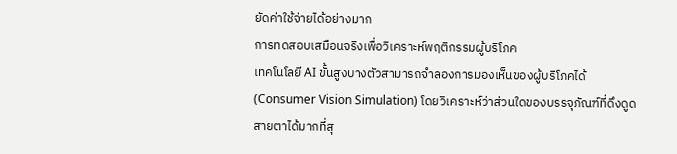ยัดค่าใช้จ่ายได้อย่างมาก
การทดสอบเสมือนจริงเพื่อวิเคราะห์พฤติกรรมผู้บริโภค
เทคโนโลยี AI ขั้นสูงบางตัวสามารถจำลองการมองเห็นของผู้บริโภคได้ (Consumer Vision Simulation) โดยวิเคราะห์ว่าส่วนใดของบรรจุภัณฑ์ที่ดึงดูดสายตาได้มากที่สุ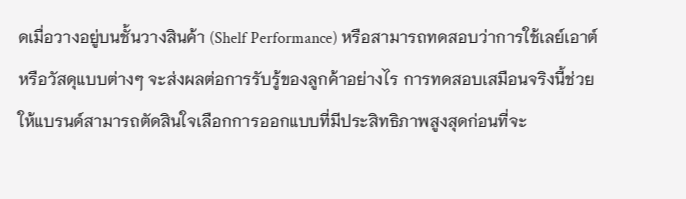ดเมื่อวางอยู่บนชั้นวางสินค้า (Shelf Performance) หรือสามารถทดสอบว่าการใช้เลย์เอาต์หรือวัสดุแบบต่างๆ จะส่งผลต่อการรับรู้ของลูกค้าอย่างไร การทดสอบเสมือนจริงนี้ช่วยให้แบรนด์สามารถตัดสินใจเลือกการออกแบบที่มีประสิทธิภาพสูงสุดก่อนที่จะ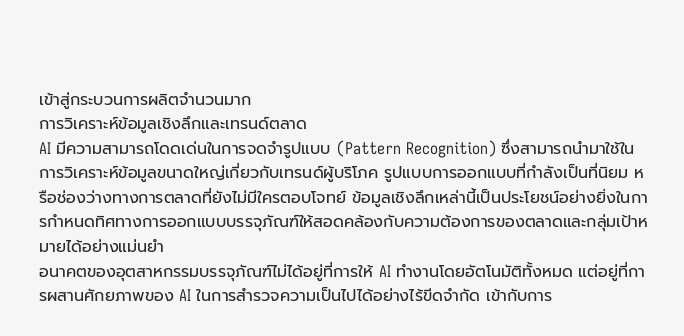เข้าสู่กระบวนการผลิตจำนวนมาก
การวิเคราะห์ข้อมูลเชิงลึกและเทรนด์ตลาด
AI มีความสามารถโดดเด่นในการจดจำรูปแบบ (Pattern Recognition) ซึ่งสามารถนำมาใช้ในการวิเคราะห์ข้อมูลขนาดใหญ่เกี่ยวกับเทรนด์ผู้บริโภค รูปแบบการออกแบบที่กำลังเป็นที่นิยม หรือช่องว่างทางการตลาดที่ยังไม่มีใครตอบโจทย์ ข้อมูลเชิงลึกเหล่านี้เป็นประโยชน์อย่างยิ่งในการกำหนดทิศทางการออกแบบบรรจุภัณฑ์ให้สอดคล้องกับความต้องการของตลาดและกลุ่มเป้าหมายได้อย่างแม่นยำ
อนาคตของอุตสาหกรรมบรรจุภัณฑ์ไม่ได้อยู่ที่การให้ AI ทำงานโดยอัตโนมัติทั้งหมด แต่อยู่ที่การผสานศักยภาพของ AI ในการสำรวจความเป็นไปได้อย่างไร้ขีดจำกัด เข้ากับการ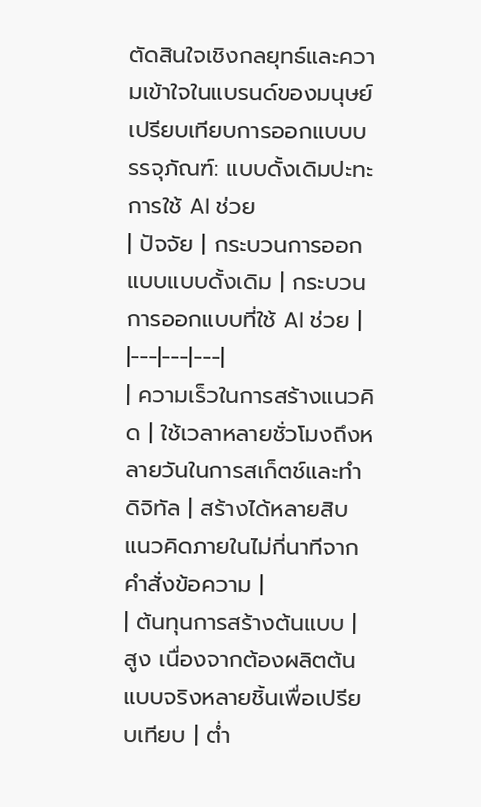ตัดสินใจเชิงกลยุทธ์และความเข้าใจในแบรนด์ของมนุษย์
เปรียบเทียบการออกแบบบรรจุภัณฑ์: แบบดั้งเดิมปะทะการใช้ AI ช่วย
| ปัจจัย | กระบวนการออกแบบแบบดั้งเดิม | กระบวนการออกแบบที่ใช้ AI ช่วย |
|---|---|---|
| ความเร็วในการสร้างแนวคิด | ใช้เวลาหลายชั่วโมงถึงหลายวันในการสเก็ตช์และทำดิจิทัล | สร้างได้หลายสิบแนวคิดภายในไม่กี่นาทีจากคำสั่งข้อความ |
| ต้นทุนการสร้างต้นแบบ | สูง เนื่องจากต้องผลิตต้นแบบจริงหลายชิ้นเพื่อเปรียบเทียบ | ต่ำ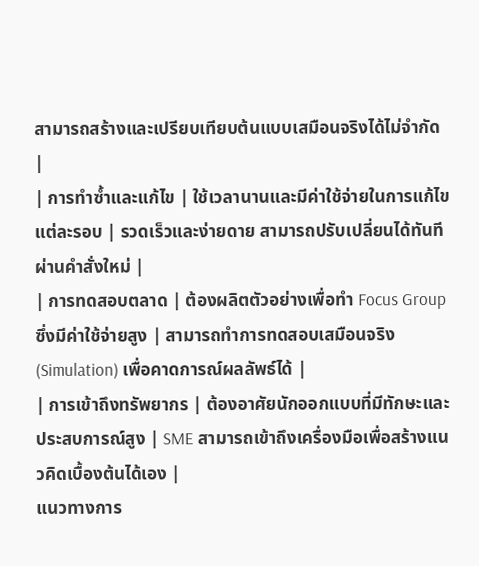สามารถสร้างและเปรียบเทียบต้นแบบเสมือนจริงได้ไม่จำกัด |
| การทำซ้ำและแก้ไข | ใช้เวลานานและมีค่าใช้จ่ายในการแก้ไขแต่ละรอบ | รวดเร็วและง่ายดาย สามารถปรับเปลี่ยนได้ทันทีผ่านคำสั่งใหม่ |
| การทดสอบตลาด | ต้องผลิตตัวอย่างเพื่อทำ Focus Group ซึ่งมีค่าใช้จ่ายสูง | สามารถทำการทดสอบเสมือนจริง (Simulation) เพื่อคาดการณ์ผลลัพธ์ได้ |
| การเข้าถึงทรัพยากร | ต้องอาศัยนักออกแบบที่มีทักษะและประสบการณ์สูง | SME สามารถเข้าถึงเครื่องมือเพื่อสร้างแนวคิดเบื้องต้นได้เอง |
แนวทางการ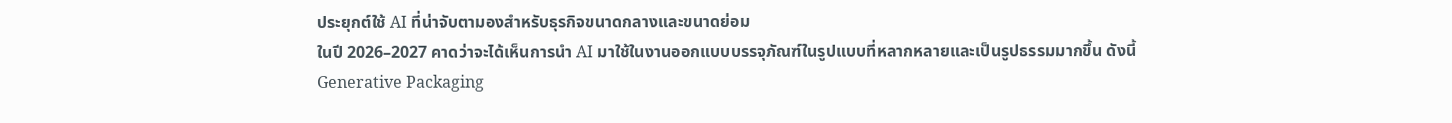ประยุกต์ใช้ AI ที่น่าจับตามองสำหรับธุรกิจขนาดกลางและขนาดย่อม
ในปี 2026–2027 คาดว่าจะได้เห็นการนำ AI มาใช้ในงานออกแบบบรรจุภัณฑ์ในรูปแบบที่หลากหลายและเป็นรูปธรรมมากขึ้น ดังนี้
Generative Packaging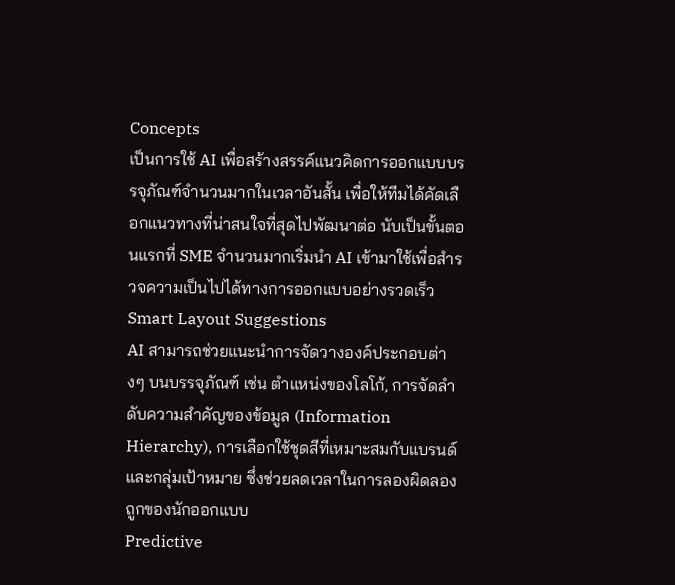Concepts
เป็นการใช้ AI เพื่อสร้างสรรค์แนวคิดการออกแบบบรรจุภัณฑ์จำนวนมากในเวลาอันสั้น เพื่อให้ทีมได้คัดเลือกแนวทางที่น่าสนใจที่สุดไปพัฒนาต่อ นับเป็นขั้นตอนแรกที่ SME จำนวนมากเริ่มนำ AI เข้ามาใช้เพื่อสำรวจความเป็นไปได้ทางการออกแบบอย่างรวดเร็ว
Smart Layout Suggestions
AI สามารถช่วยแนะนำการจัดวางองค์ประกอบต่างๆ บนบรรจุภัณฑ์ เช่น ตำแหน่งของโลโก้, การจัดลำดับความสำคัญของข้อมูล (Information Hierarchy), การเลือกใช้ชุดสีที่เหมาะสมกับแบรนด์และกลุ่มเป้าหมาย ซึ่งช่วยลดเวลาในการลองผิดลองถูกของนักออกแบบ
Predictive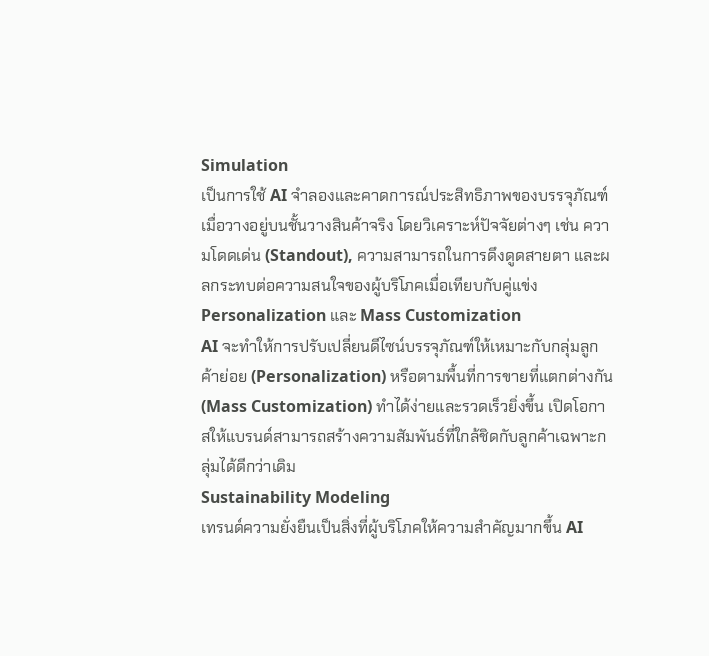Simulation
เป็นการใช้ AI จำลองและคาดการณ์ประสิทธิภาพของบรรจุภัณฑ์เมื่อวางอยู่บนชั้นวางสินค้าจริง โดยวิเคราะห์ปัจจัยต่างๆ เช่น ความโดดเด่น (Standout), ความสามารถในการดึงดูดสายตา และผลกระทบต่อความสนใจของผู้บริโภคเมื่อเทียบกับคู่แข่ง
Personalization และ Mass Customization
AI จะทำให้การปรับเปลี่ยนดีไซน์บรรจุภัณฑ์ให้เหมาะกับกลุ่มลูกค้าย่อย (Personalization) หรือตามพื้นที่การขายที่แตกต่างกัน (Mass Customization) ทำได้ง่ายและรวดเร็วยิ่งขึ้น เปิดโอกาสให้แบรนด์สามารถสร้างความสัมพันธ์ที่ใกล้ชิดกับลูกค้าเฉพาะกลุ่มได้ดีกว่าเดิม
Sustainability Modeling
เทรนด์ความยั่งยืนเป็นสิ่งที่ผู้บริโภคให้ความสำคัญมากขึ้น AI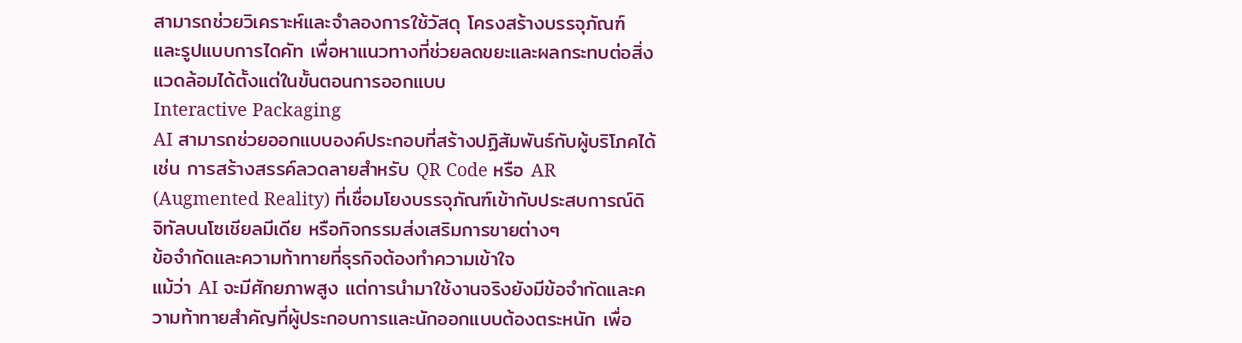สามารถช่วยวิเคราะห์และจำลองการใช้วัสดุ โครงสร้างบรรจุภัณฑ์ และรูปแบบการไดคัท เพื่อหาแนวทางที่ช่วยลดขยะและผลกระทบต่อสิ่งแวดล้อมได้ตั้งแต่ในขั้นตอนการออกแบบ
Interactive Packaging
AI สามารถช่วยออกแบบองค์ประกอบที่สร้างปฏิสัมพันธ์กับผู้บริโภคได้ เช่น การสร้างสรรค์ลวดลายสำหรับ QR Code หรือ AR (Augmented Reality) ที่เชื่อมโยงบรรจุภัณฑ์เข้ากับประสบการณ์ดิจิทัลบนโซเชียลมีเดีย หรือกิจกรรมส่งเสริมการขายต่างๆ
ข้อจำกัดและความท้าทายที่ธุรกิจต้องทำความเข้าใจ
แม้ว่า AI จะมีศักยภาพสูง แต่การนำมาใช้งานจริงยังมีข้อจำกัดและความท้าทายสำคัญที่ผู้ประกอบการและนักออกแบบต้องตระหนัก เพื่อ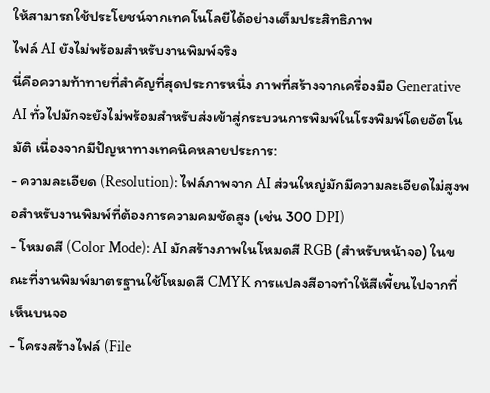ให้สามารถใช้ประโยชน์จากเทคโนโลยีได้อย่างเต็มประสิทธิภาพ
ไฟล์ AI ยังไม่พร้อมสำหรับงานพิมพ์จริง
นี่คือความท้าทายที่สำคัญที่สุดประการหนึ่ง ภาพที่สร้างจากเครื่องมือ Generative AI ทั่วไปมักจะยังไม่พร้อมสำหรับส่งเข้าสู่กระบวนการพิมพ์ในโรงพิมพ์โดยอัตโนมัติ เนื่องจากมีปัญหาทางเทคนิคหลายประการ:
- ความละเอียด (Resolution): ไฟล์ภาพจาก AI ส่วนใหญ่มักมีความละเอียดไม่สูงพอสำหรับงานพิมพ์ที่ต้องการความคมชัดสูง (เช่น 300 DPI)
- โหมดสี (Color Mode): AI มักสร้างภาพในโหมดสี RGB (สำหรับหน้าจอ) ในขณะที่งานพิมพ์มาตรฐานใช้โหมดสี CMYK การแปลงสีอาจทำให้สีเพี้ยนไปจากที่เห็นบนจอ
- โครงสร้างไฟล์ (File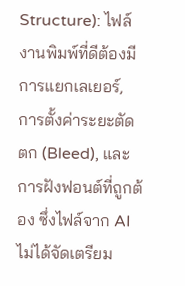Structure): ไฟล์งานพิมพ์ที่ดีต้องมีการแยกเลเยอร์, การตั้งค่าระยะตัดตก (Bleed), และการฝังฟอนต์ที่ถูกต้อง ซึ่งไฟล์จาก AI ไม่ได้จัดเตรียม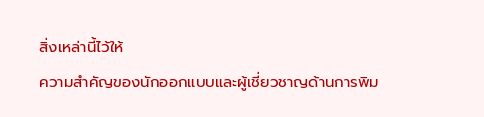สิ่งเหล่านี้ไว้ให้
ความสำคัญของนักออกแบบและผู้เชี่ยวชาญด้านการพิม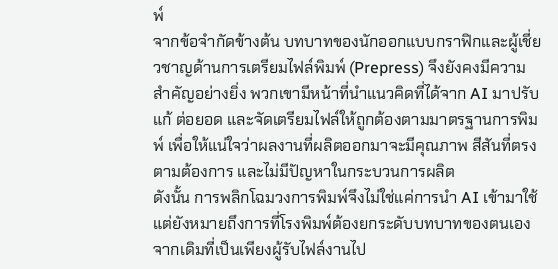พ์
จากข้อจำกัดข้างต้น บทบาทของนักออกแบบกราฟิกและผู้เชี่ยวชาญด้านการเตรียมไฟล์พิมพ์ (Prepress) จึงยังคงมีความสำคัญอย่างยิ่ง พวกเขามีหน้าที่นำแนวคิดที่ได้จาก AI มาปรับแก้ ต่อยอด และจัดเตรียมไฟล์ให้ถูกต้องตามมาตรฐานการพิมพ์ เพื่อให้แน่ใจว่าผลงานที่ผลิตออกมาจะมีคุณภาพ สีสันที่ตรงตามต้องการ และไม่มีปัญหาในกระบวนการผลิต
ดังนั้น การพลิกโฉมวงการพิมพ์จึงไม่ใช่แค่การนำ AI เข้ามาใช้ แต่ยังหมายถึงการที่โรงพิมพ์ต้องยกระดับบทบาทของตนเอง จากเดิมที่เป็นเพียงผู้รับไฟล์งานไป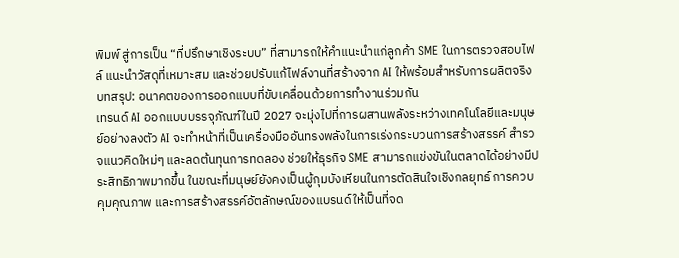พิมพ์ สู่การเป็น “ที่ปรึกษาเชิงระบบ” ที่สามารถให้คำแนะนำแก่ลูกค้า SME ในการตรวจสอบไฟล์ แนะนำวัสดุที่เหมาะสม และช่วยปรับแก้ไฟล์งานที่สร้างจาก AI ให้พร้อมสำหรับการผลิตจริง
บทสรุป: อนาคตของการออกแบบที่ขับเคลื่อนด้วยการทำงานร่วมกัน
เทรนด์ AI ออกแบบบรรจุภัณฑ์ในปี 2027 จะมุ่งไปที่การผสานพลังระหว่างเทคโนโลยีและมนุษย์อย่างลงตัว AI จะทำหน้าที่เป็นเครื่องมืออันทรงพลังในการเร่งกระบวนการสร้างสรรค์ สำรวจแนวคิดใหม่ๆ และลดต้นทุนการทดลอง ช่วยให้ธุรกิจ SME สามารถแข่งขันในตลาดได้อย่างมีประสิทธิภาพมากขึ้น ในขณะที่มนุษย์ยังคงเป็นผู้กุมบังเหียนในการตัดสินใจเชิงกลยุทธ์ การควบคุมคุณภาพ และการสร้างสรรค์อัตลักษณ์ของแบรนด์ให้เป็นที่จด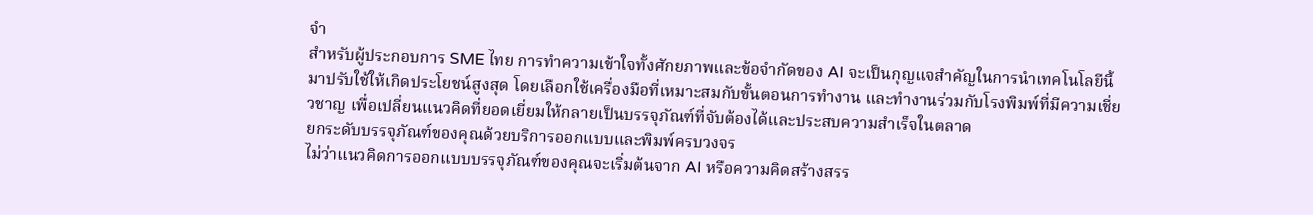จำ
สำหรับผู้ประกอบการ SME ไทย การทำความเข้าใจทั้งศักยภาพและข้อจำกัดของ AI จะเป็นกุญแจสำคัญในการนำเทคโนโลยีนี้มาปรับใช้ให้เกิดประโยชน์สูงสุด โดยเลือกใช้เครื่องมือที่เหมาะสมกับขั้นตอนการทำงาน และทำงานร่วมกับโรงพิมพ์ที่มีความเชี่ยวชาญ เพื่อเปลี่ยนแนวคิดที่ยอดเยี่ยมให้กลายเป็นบรรจุภัณฑ์ที่จับต้องได้และประสบความสำเร็จในตลาด
ยกระดับบรรจุภัณฑ์ของคุณด้วยบริการออกแบบและพิมพ์ครบวงจร
ไม่ว่าแนวคิดการออกแบบบรรจุภัณฑ์ของคุณจะเริ่มต้นจาก AI หรือความคิดสร้างสรร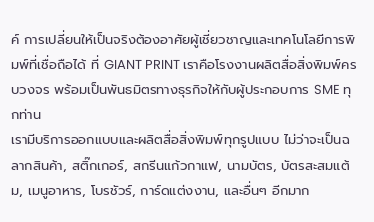ค์ การเปลี่ยนให้เป็นจริงต้องอาศัยผู้เชี่ยวชาญและเทคโนโลยีการพิมพ์ที่เชื่อถือได้ ที่ GIANT PRINT เราคือโรงงานผลิตสื่อสิ่งพิมพ์ครบวงจร พร้อมเป็นพันธมิตรทางธุรกิจให้กับผู้ประกอบการ SME ทุกท่าน
เรามีบริการออกแบบและผลิตสื่อสิ่งพิมพ์ทุกรูปแบบ ไม่ว่าจะเป็นฉลากสินค้า, สติ๊กเกอร์, สกรีนแก้วกาแฟ, นามบัตร, บัตรสะสมแต้ม, เมนูอาหาร, โบรชัวร์, การ์ดแต่งงาน, และอื่นๆ อีกมาก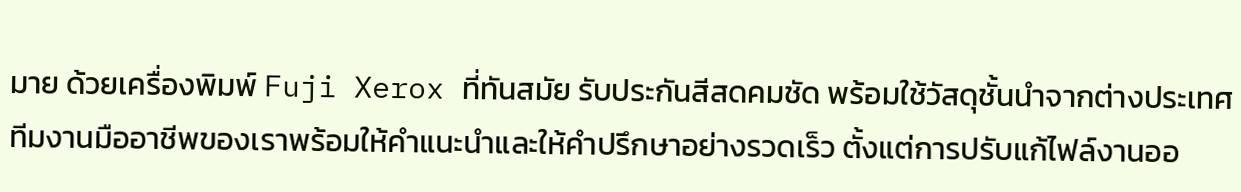มาย ด้วยเครื่องพิมพ์ Fuji Xerox ที่ทันสมัย รับประกันสีสดคมชัด พร้อมใช้วัสดุชั้นนำจากต่างประเทศ ทีมงานมืออาชีพของเราพร้อมให้คำแนะนำและให้คำปรึกษาอย่างรวดเร็ว ตั้งแต่การปรับแก้ไฟล์งานออ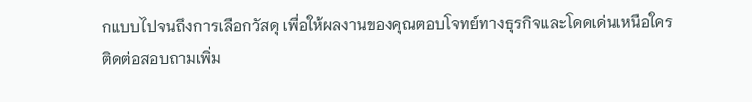กแบบไปจนถึงการเลือกวัสดุ เพื่อให้ผลงานของคุณตอบโจทย์ทางธุรกิจและโดดเด่นเหนือใคร
ติดต่อสอบถามเพิ่ม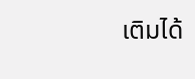เติมได้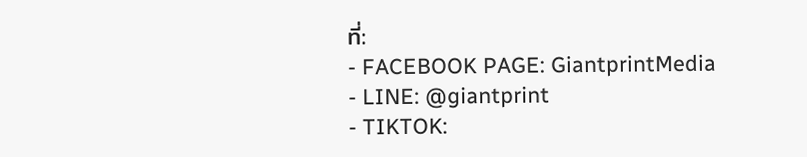ที่:
- FACEBOOK PAGE: GiantprintMedia
- LINE: @giantprint
- TIKTOK: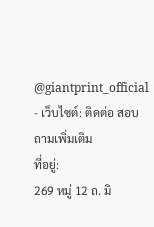@giantprint_official
- เว็บไซต์: ติดต่อ สอบถามเพิ่มเติม
ที่อยู่:
269 หมู่ 12 ถ. มิ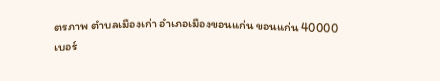ตรภาพ ตำบลเมืองเก่า อำเภอเมืองขอนแก่น ขอนแก่น 40000
เบอร์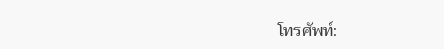โทรศัพท์: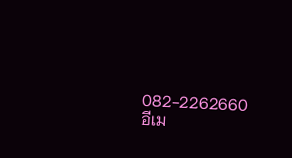082-2262660
อีเม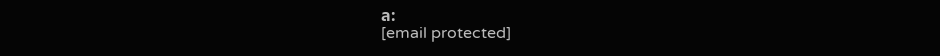ล:
[email protected]